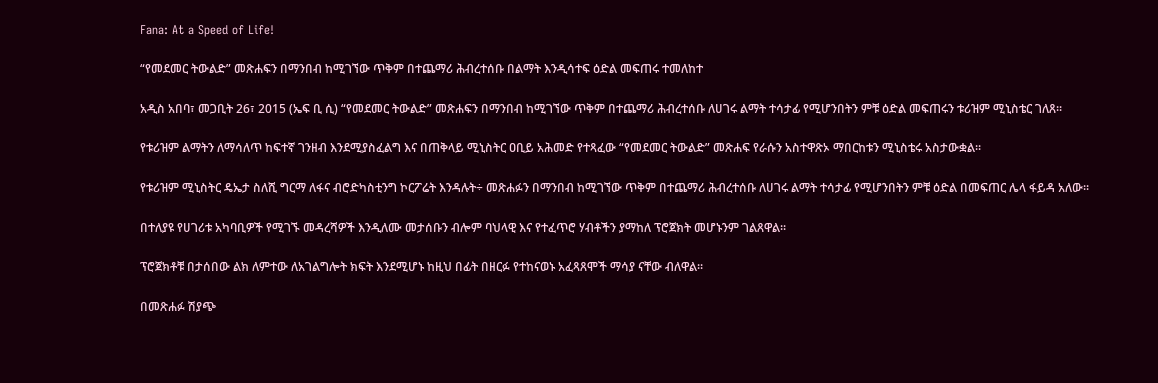Fana: At a Speed of Life!

“የመደመር ትውልድ” መጽሐፍን በማንበብ ከሚገኘው ጥቅም በተጨማሪ ሕብረተሰቡ በልማት እንዲሳተፍ ዕድል መፍጠሩ ተመለከተ

አዲስ አበባ፣ መጋቢት 26፣ 2015 (ኤፍ ቢ ሲ) “የመደመር ትውልድ” መጽሐፍን በማንበብ ከሚገኘው ጥቅም በተጨማሪ ሕብረተሰቡ ለሀገሩ ልማት ተሳታፊ የሚሆንበትን ምቹ ዕድል መፍጠሩን ቱሪዝም ሚኒስቴር ገለጸ፡፡

የቱሪዝም ልማትን ለማሳለጥ ከፍተኛ ገንዘብ እንደሚያስፈልግ እና በጠቅላይ ሚኒስትር ዐቢይ አሕመድ የተጻፈው “የመደመር ትውልድ” መጽሐፍ የራሱን አስተዋጽኦ ማበርከቱን ሚኒስቴሩ አስታውቋል፡፡

የቱሪዝም ሚኒስትር ዴኤታ ስለሺ ግርማ ለፋና ብሮድካስቲንግ ኮርፖሬት እንዳሉት÷ መጽሐፉን በማንበብ ከሚገኘው ጥቅም በተጨማሪ ሕብረተሰቡ ለሀገሩ ልማት ተሳታፊ የሚሆንበትን ምቹ ዕድል በመፍጠር ሌላ ፋይዳ አለው፡፡

በተለያዩ የሀገሪቱ አካባቢዎች የሚገኙ መዳረሻዎች እንዲለሙ መታሰቡን ብሎም ባህላዊ እና የተፈጥሮ ሃብቶችን ያማከለ ፕሮጀክት መሆኑንም ገልጸዋል፡፡

ፕሮጀክቶቹ በታሰበው ልክ ለምተው ለአገልግሎት ክፍት እንደሚሆኑ ከዚህ በፊት በዘርፉ የተከናወኑ አፈጻጸሞች ማሳያ ናቸው ብለዋል፡፡

በመጽሐፉ ሽያጭ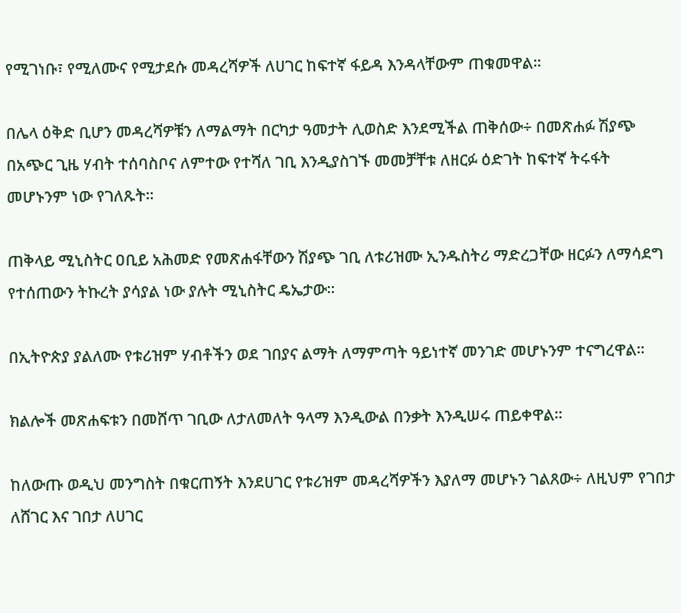የሚገነቡ፣ የሚለሙና የሚታደሱ መዳረሻዎች ለሀገር ከፍተኛ ፋይዳ እንዳላቸውም ጠቁመዋል፡፡

በሌላ ዕቅድ ቢሆን መዳረሻዎቹን ለማልማት በርካታ ዓመታት ሊወስድ እንደሚችል ጠቅሰው÷ በመጽሐፉ ሽያጭ በአጭር ጊዜ ሃብት ተሰባስቦና ለምተው የተሻለ ገቢ እንዲያስገኙ መመቻቸቱ ለዘርፉ ዕድገት ከፍተኛ ትሩፋት መሆኑንም ነው የገለጹት።

ጠቅላይ ሚኒስትር ዐቢይ አሕመድ የመጽሐፋቸውን ሽያጭ ገቢ ለቱሪዝሙ ኢንዱስትሪ ማድረጋቸው ዘርፉን ለማሳደግ የተሰጠውን ትኩረት ያሳያል ነው ያሉት ሚኒስትር ዴኤታው፡፡

በኢትዮጵያ ያልለሙ የቱሪዝም ሃብቶችን ወደ ገበያና ልማት ለማምጣት ዓይነተኛ መንገድ መሆኑንም ተናግረዋል፡፡

ክልሎች መጽሐፍቱን በመሸጥ ገቢው ለታለመለት ዓላማ እንዲውል በንቃት እንዲሠሩ ጠይቀዋል፡፡

ከለውጡ ወዲህ መንግስት በቁርጠኝት እንደሀገር የቱሪዝም መዳረሻዎችን እያለማ መሆኑን ገልጸው÷ ለዚህም የገበታ ለሸገር እና ገበታ ለሀገር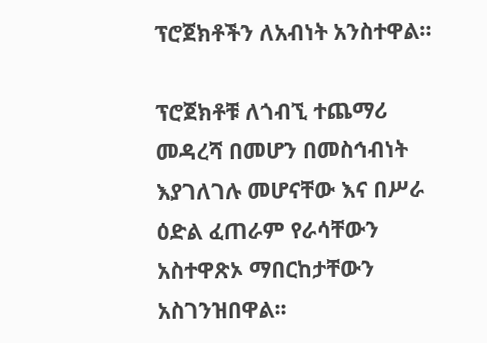ፕሮጀክቶችን ለአብነት አንስተዋል።

ፕሮጀክቶቹ ለጎብኚ ተጨማሪ መዳረሻ በመሆን በመስኅብነት እያገለገሉ መሆናቸው እና በሥራ ዕድል ፈጠራም የራሳቸውን አስተዋጽኦ ማበርከታቸውን አስገንዝበዋል፡፡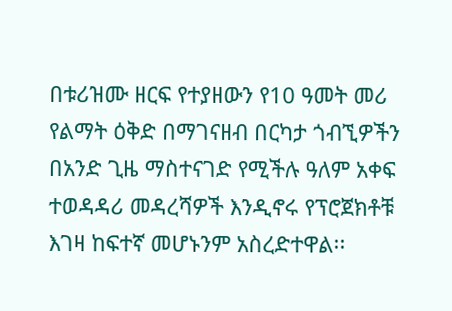በቱሪዝሙ ዘርፍ የተያዘውን የ10 ዓመት መሪ የልማት ዕቅድ በማገናዘብ በርካታ ጎብኚዎችን በአንድ ጊዜ ማስተናገድ የሚችሉ ዓለም አቀፍ ተወዳዳሪ መዳረሻዎች እንዲኖሩ የፕሮጀክቶቹ እገዛ ከፍተኛ መሆኑንም አስረድተዋል፡፡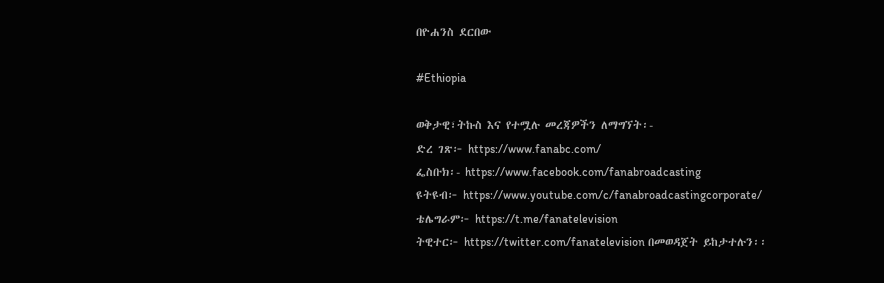በዮሐንስ ደርበው

#Ethiopia

ወቅታዊ፣ትኩስ እና የተሟሉ መረጃዎችን ለማግኘት፡-
ድረ ገጽ፦ https://www.fanabc.com/
ፌስቡክ፡- https://www.facebook.com/fanabroadcasting
ዩትዩብ፦ https://www.youtube.com/c/fanabroadcastingcorporate/
ቴሌግራም፦ https://t.me/fanatelevision
ትዊተር፦ https://twitter.com/fanatelevision በመወዳጀት ይከታተሉን፡፡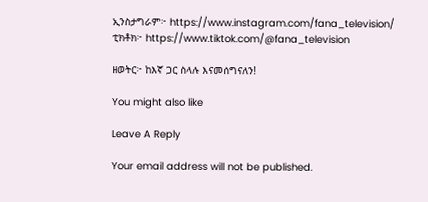ኢንስታግራም፦ https://www.instagram.com/fana_television/
ቲክቶክ፦ https://www.tiktok.com/@fana_television

ዘወትር፦ ከእኛ ጋር ስላሉ እናመሰግናለን!

You might also like

Leave A Reply

Your email address will not be published.